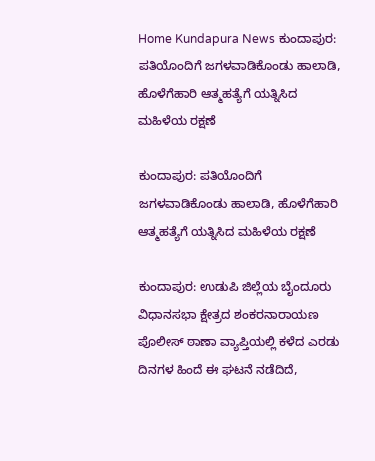Home Kundapura News ಕುಂದಾಪುರ: ಪತಿಯೊಂದಿಗೆ ಜಗಳವಾಡಿಕೊಂಡು ಹಾಲಾಡಿ, ಹೊಳೆಗೆಹಾರಿ ಆತ್ಮಹತ್ಯೆಗೆ ಯತ್ನಿಸಿದ ಮಹಿಳೆಯ ರಕ್ಷಣೆ

ಕುಂದಾಪುರ: ಪತಿಯೊಂದಿಗೆ ಜಗಳವಾಡಿಕೊಂಡು ಹಾಲಾಡಿ, ಹೊಳೆಗೆಹಾರಿ ಆತ್ಮಹತ್ಯೆಗೆ ಯತ್ನಿಸಿದ ಮಹಿಳೆಯ ರಕ್ಷಣೆ

ಕುಂದಾಪುರ: ಉಡುಪಿ ಜಿಲ್ಲೆಯ ಬೈಂದೂರು ವಿಧಾನಸಭಾ ಕ್ಷೇತ್ರದ ಶಂಕರನಾರಾಯಣ ಪೊಲೀಸ್ ಠಾಣಾ ವ್ಯಾಪ್ತಿಯಲ್ಲಿ ಕಳೆದ ಎರಡು ದಿನಗಳ ಹಿಂದೆ ಈ ಘಟನೆ ನಡೆದಿದೆ,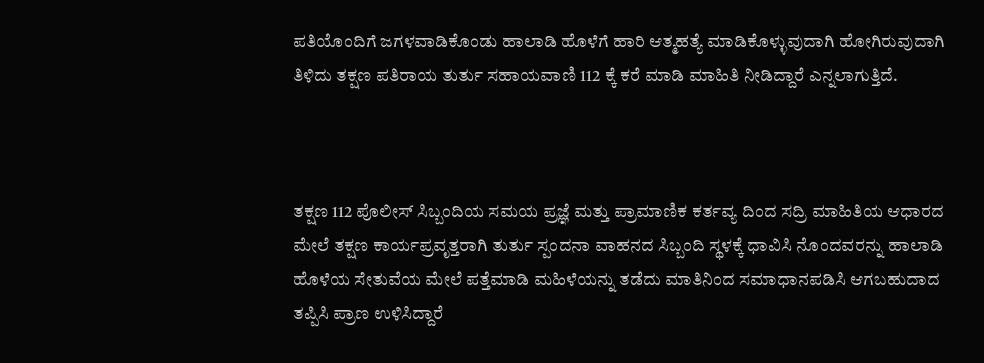ಪತಿಯೊಂದಿಗೆ ಜಗಳವಾಡಿಕೊಂಡು ಹಾಲಾಡಿ ಹೊಳೆಗೆ ಹಾರಿ ಆತ್ಮಹತ್ಯೆ ಮಾಡಿಕೊಳ್ಳುವುದಾಗಿ ಹೋಗಿರುವುದಾಗಿ ತಿಳಿದು ತಕ್ಷಣ ಪತಿರಾಯ ತುರ್ತು ಸಹಾಯವಾಣಿ 112 ಕ್ಕೆ ಕರೆ ಮಾಡಿ ಮಾಹಿತಿ ನೀಡಿದ್ದಾರೆ ಎನ್ನಲಾಗುತ್ತಿದೆ.



ತಕ್ಷಣ 112 ಪೊಲೀಸ್ ಸಿಬ್ಬಂದಿಯ ಸಮಯ ಪ್ರಜ್ಞೆ ಮತ್ತು ಪ್ರಾಮಾಣಿಕ ಕರ್ತವ್ಯ ದಿಂದ ಸದ್ರಿ ಮಾಹಿತಿಯ ಆಧಾರದ ಮೇಲೆ ತಕ್ಷಣ ಕಾರ್ಯಪ್ರವೃತ್ತರಾಗಿ ತುರ್ತು ಸ್ಪಂದನಾ ವಾಹನದ ಸಿಬ್ಬಂದಿ ಸ್ಥಳಕ್ಕೆ ಧಾವಿಸಿ ನೊಂದವರನ್ನು ಹಾಲಾಡಿ ಹೊಳೆಯ ಸೇತುವೆಯ ಮೇಲೆ ಪತ್ತೆಮಾಡಿ ಮಹಿಳೆಯನ್ನು ತಡೆದು ಮಾತಿನಿಂದ ಸಮಾಧಾನಪಡಿಸಿ ಆಗಬಹುದಾದ ತಪ್ಪಿಸಿ ಪ್ರಾಣ ಉಳಿಸಿದ್ದಾರೆ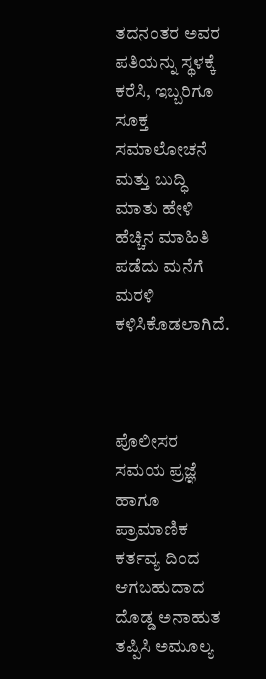ತದನಂತರ ಅವರ ಪತಿಯನ್ನು ಸ್ಥಳಕ್ಕೆ ಕರೆಸಿ, ಇಬ್ಬರಿಗೂ ಸೂಕ್ತ ಸಮಾಲೋಚನೆ ಮತ್ತು ಬುದ್ಧಿ ಮಾತು ಹೇಳಿ ಹೆಚ್ಚಿನ ಮಾಹಿತಿ ಪಡೆದು ಮನೆಗೆ ಮರಳಿ ಕಳಿಸಿಕೊಡಲಾಗಿದೆ.



ಪೊಲೀಸರ ಸಮಯ ಪ್ರಜ್ಞೆ ಹಾಗೂ ಪ್ರಾಮಾಣಿಕ ಕರ್ತವ್ಯ ದಿಂದ ಆಗಬಹುದಾದ ದೊಡ್ಡ ಅನಾಹುತ ತಪ್ಪಿಸಿ ಅಮೂಲ್ಯ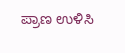ಪ್ರಾಣ ಉಳಿಸಿ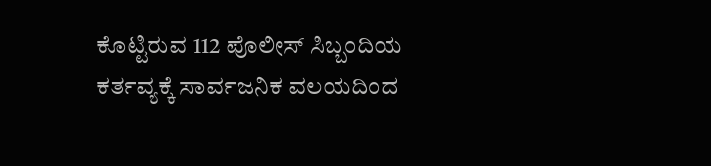ಕೊಟ್ಟಿರುವ 112 ಪೊಲೀಸ್ ಸಿಬ್ಬಂದಿಯ ಕರ್ತವ್ಯಕ್ಕೆ ಸಾರ್ವಜನಿಕ ವಲಯದಿಂದ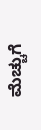ಮೆಚ್ಚುಗೆ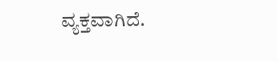ವ್ಯಕ್ತವಾಗಿದೆ.